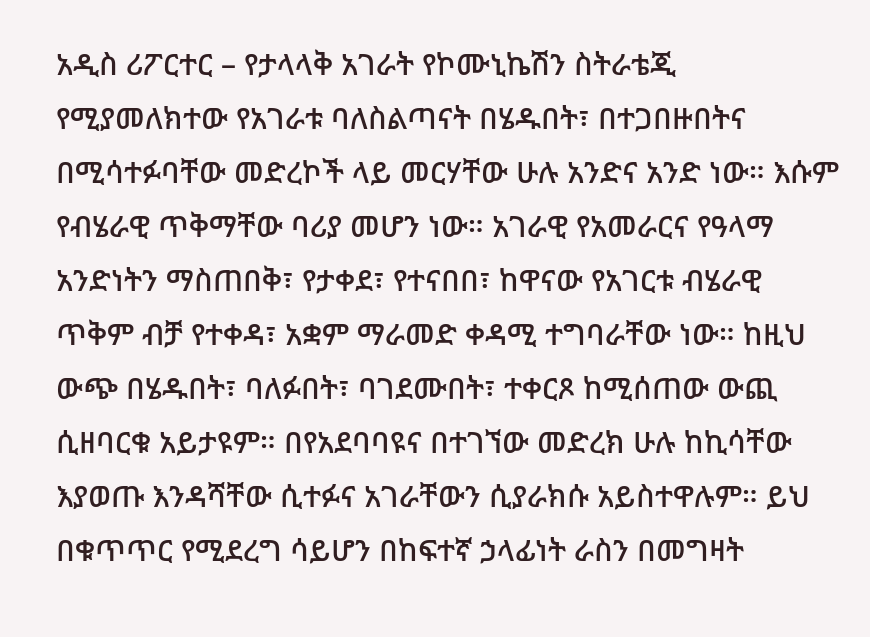አዲስ ሪፖርተር – የታላላቅ አገራት የኮሙኒኬሽን ስትራቴጂ የሚያመለክተው የአገራቱ ባለስልጣናት በሄዱበት፣ በተጋበዙበትና በሚሳተፉባቸው መድረኮች ላይ መርሃቸው ሁሉ አንድና አንድ ነው። እሱም የብሄራዊ ጥቅማቸው ባሪያ መሆን ነው። አገራዊ የአመራርና የዓላማ አንድነትን ማስጠበቅ፣ የታቀደ፣ የተናበበ፣ ከዋናው የአገርቱ ብሄራዊ ጥቅም ብቻ የተቀዳ፣ አቋም ማራመድ ቀዳሚ ተግባራቸው ነው። ከዚህ ውጭ በሄዱበት፣ ባለፉበት፣ ባገደሙበት፣ ተቀርጾ ከሚሰጠው ውጪ ሲዘባርቁ አይታዩም። በየአደባባዩና በተገኘው መድረክ ሁሉ ከኪሳቸው እያወጡ እንዳሻቸው ሲተፉና አገራቸውን ሲያራክሱ አይስተዋሉም። ይህ በቁጥጥር የሚደረግ ሳይሆን በከፍተኛ ኃላፊነት ራስን በመግዛት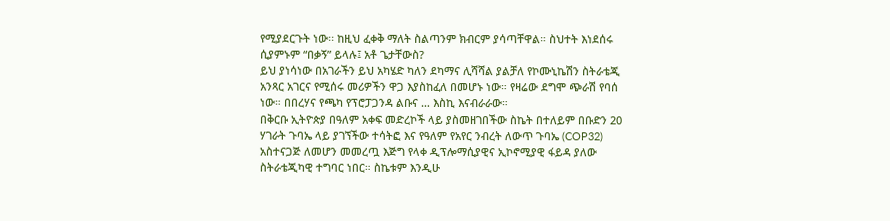የሚያደርጉት ነው፡፡ ከዚህ ፈቀቅ ማለት ስልጣንም ክብርም ያሳጣቸዋል። ስህተት እነደሰሩ ሲያምኑም “በቃኝ” ይላሉ፤ አቶ ጌታቸውስ?
ይህ ያነሳነው በአገራችን ይህ አካሄድ ካለን ደካማና ሊሻሻል ያልቻለ የኮሙኒኬሽን ስትራቴጂ አንጻር አገርና የሚሰሩ መሪዎችን ዋጋ እያስከፈለ በመሆኑ ነው። የዛሬው ደግሞ ጭራሽ የባሰ ነው። በበረሃና የጫካ የፕሮፓጋንዳ ልቡና … እስኪ እናብራራው።
በቅርቡ ኢትዮጵያ በዓለም አቀፍ መድረኮች ላይ ያስመዘገበችው ስኬት በተለይም በቡድን 20 ሃገራት ጉባኤ ላይ ያገኘችው ተሳትፎ እና የዓለም የአየር ንብረት ለውጥ ጉባኤ (COP32) አስተናጋጅ ለመሆን መመረጧ እጅግ የላቀ ዲፕሎማሲያዊና ኢኮኖሚያዊ ፋይዳ ያለው ስትራቴጂካዊ ተግባር ነበር። ስኬቱም እንዲሁ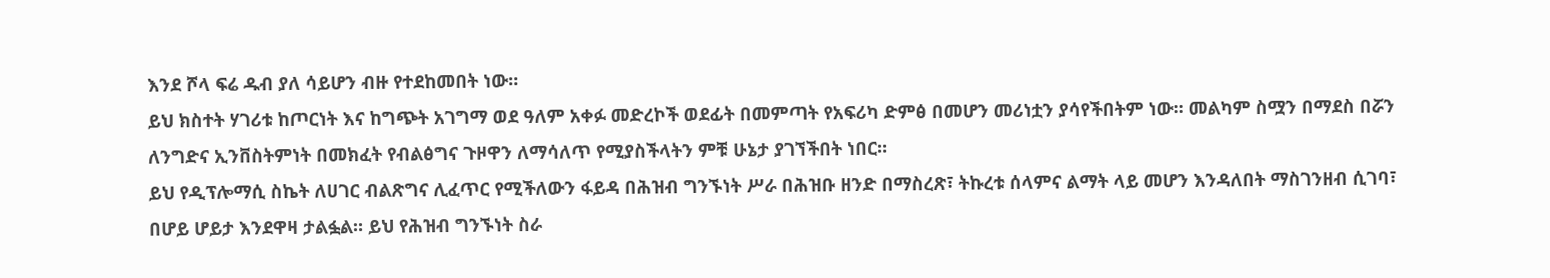እንደ ሾላ ፍሬ ዱብ ያለ ሳይሆን ብዙ የተደከመበት ነው።
ይህ ክስተት ሃገሪቱ ከጦርነት እና ከግጭት አገግማ ወደ ዓለም አቀፉ መድረኮች ወደፊት በመምጣት የአፍሪካ ድምፅ በመሆን መሪነቷን ያሳየችበትም ነው። መልካም ስሟን በማደስ በሯን ለንግድና ኢንቨስትምነት በመክፈት የብልፅግና ጉዞዋን ለማሳለጥ የሚያስችላትን ምቹ ሁኔታ ያገኘችበት ነበር።
ይህ የዲፕሎማሲ ስኬት ለሀገር ብልጽግና ሊፈጥር የሚችለውን ፋይዳ በሕዝብ ግንኙነት ሥራ በሕዝቡ ዘንድ በማስረጽ፣ ትኩረቱ ሰላምና ልማት ላይ መሆን እንዳለበት ማስገንዘብ ሲገባ፣ በሆይ ሆይታ እንደዋዛ ታልፏል። ይህ የሕዝብ ግንኙነት ስራ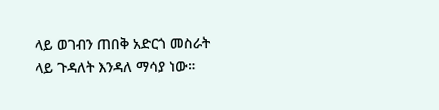ላይ ወገብን ጠበቅ አድርጎ መስራት ላይ ጉዳለት እንዳለ ማሳያ ነው።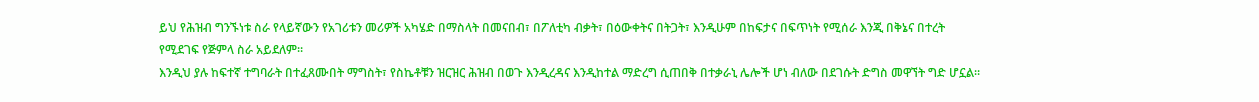ይህ የሕዝብ ግንኙነቱ ስራ የላይኛውን የአገሪቱን መሪዎች አካሄድ በማስላት በመናበብ፣ በፖለቲካ ብቃት፣ በዕውቀትና በትጋት፣ እንዲሁም በከፍታና በፍጥነት የሚሰራ እንጂ በቅኔና በተረት የሚደገፍ የጅምላ ስራ አይደለም።
እንዲህ ያሉ ከፍተኛ ተግባራት በተፈጸሙበት ማግስት፣ የስኬቶቹን ዝርዝር ሕዝብ በወጉ እንዲረዳና እንዲከተል ማድረግ ሲጠበቅ በተቃራኒ ሌሎች ሆነ ብለው በደገሱት ድግስ መዋኘት ግድ ሆኗል።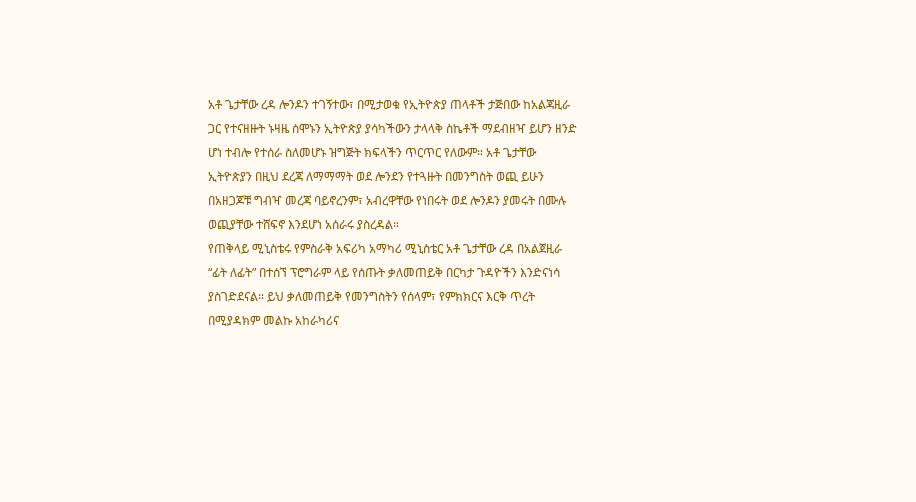አቶ ጌታቸው ረዳ ሎንዶን ተገኝተው፣ በሚታወቁ የኢትዮጵያ ጠላቶች ታጅበው ከአልጃዚራ ጋር የተናዘዙት ኑዛዜ ሰሞኑን ኢትዮጵያ ያሳካችውን ታላላቅ ስኬቶች ማደብዘዣ ይሆን ዘንድ ሆነ ተብሎ የተሰራ ስለመሆኑ ዝግጅት ክፍላችን ጥርጥር የለውም። አቶ ጌታቸው ኢትዮጵያን በዚህ ደረጃ ለማማማት ወደ ሎንደን የተጓዙት በመንግስት ወጪ ይሁን በአዘጋጆቹ ግብዣ መረጃ ባይኖረንም፣ አብረዋቸው የነበሩት ወደ ሎንዶን ያመሩት በሙሉ ወጪያቸው ተሸፍኖ እንደሆነ አሰራሩ ያስረዳል።
የጠቅላይ ሚኒስቴሩ የምስራቅ አፍሪካ አማካሪ ሚኒስቴር አቶ ጌታቸው ረዳ በአልጀዚራ “ፊት ለፊት” በተሰኘ ፕሮግራም ላይ የሰጡት ቃለመጠይቅ በርካታ ጉዳዮችን እንድናነሳ ያስገድደናል። ይህ ቃለመጠይቅ የመንግስትን የሰላም፣ የምክክርና እርቅ ጥረት በሚያዳክም መልኩ አከራካሪና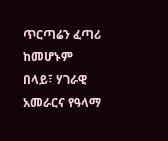ጥርጣሬን ፈጣሪ ከመሆኑም በላይ፣ ሃገራዊ አመራርና የዓላማ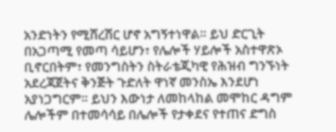አንድነትን የሚሸረሽር ሆኖ አግኝተነዋል። ይህ ድርጊት በአጋጣሚ የመጣ ሳይሆን፣ የሌሎች ሃይሎች አስተዋጽኦ ቢኖርበትም፣ የመንግስትን ስትራቴጂካዊ የሕዝብ ግንኙነት አደረጃጀትና ቅንጅት ጉድለት ዋነኛ መንስኤ እንደሆነ አያነጋግርም። ይህን እውነታ ለመከላከል መሞከር ዳግም ሌሎችም በተመሳሳይ በሌሎች የታቀደና የተጠና ድግስ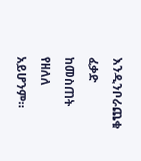እንዲንቦራጨቁ ፈቃድ ከመስጠት የዘለለ አይሆንም።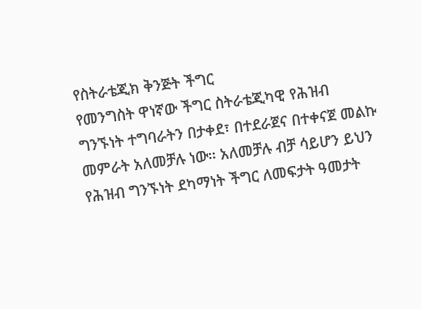የስትራቴጂክ ቅንጅት ችግር
የመንግስት ዋነኛው ችግር ስትራቴጂካዊ የሕዝብ ግንኙነት ተግባራትን በታቀደ፣ በተደራጀና በተቀናጀ መልኩ መምራት አለመቻሉ ነው። አለመቻሉ ብቻ ሳይሆን ይህን የሕዝብ ግንኙነት ደካማነት ችግር ለመፍታት ዓመታት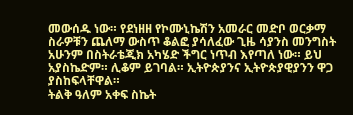መውሰዱ ነው። የደነዘዘ የኮሙኒኬሽን አመራር መድቦ ወርቃማ ስራዎቹን ጨለማ ውስጥ ቆልፎ ያሳለፈው ጊዜ ሳያንስ መንግስት አሁንም በስትራቴጂክ አካሄድ ችግር ነጥብ እየጣለ ነው። ይህ አያስኬድም። ሊቆም ይገባል። ኢትዮጵያንና ኢትዮጵያዊያንን ዋጋ ያስከፍላቸዋል።
ትልቅ ዓለም አቀፍ ስኬት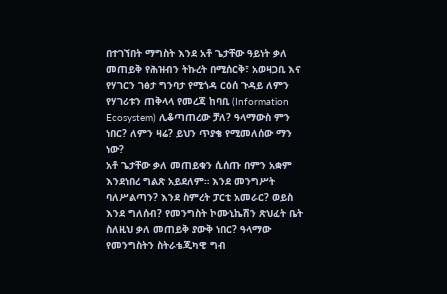በተገኘበት ማግስት እንደ አቶ ጌታቸው ዓይነት ቃለ መጠይቅ የሕዝብን ትኩረት በሚሰርቅ፣ አወዛጋቢ እና የሃገርን ገፅታ ግንባታ የሚጎዳ ርዕሰ ጉዳይ ለምን የሃገሪቱን ጠቅላላ የመረጃ ከባቢ (Information Ecosystem) ሊቆጣጠረው ቻለ? ዓላማውስ ምን ነበር? ለምን ዛሬ? ይህን ጥያቄ የሚመለሰው ማን ነው?
አቶ ጌታቸው ቃለ መጠይቁን ሲሰጡ በምን አቋም እንደነበረ ግልጽ አይደለም። እንደ መንግሥት ባለሥልጣን? እንደ ስምረት ፓርቲ አመራር? ወይስ እንደ ግለሰብ? የመንግስት ኮሙኒኬሽን ጽህፈት ቤት ስለዚህ ቃለ መጠይቅ ያውቅ ነበር? ዓላማው የመንግስትን ስትራቴጂካዊ ግብ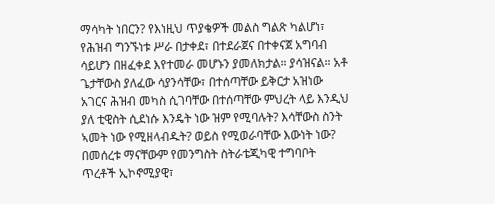ማሳካት ነበርን? የእነዚህ ጥያቄዎች መልስ ግልጽ ካልሆነ፣ የሕዝብ ግንኙነቱ ሥራ በታቀደ፣ በተደራጀና በተቀናጀ አግባብ ሳይሆን በዘፈቀደ እየተመራ መሆኑን ያመለክታል። ያሳዝናል። አቶ ጌታቸውስ ያለፈው ሳያንሳቸው፣ በተሰጣቸው ይቅርታ አዝነው አገርና ሕዝብ መካስ ሲገባቸው በተሰጣቸው ምህረት ላይ እንዲህ ያለ ቲዊስት ሲደነሱ እንዴት ነው ዝም የሚባሉት? እሳቸውስ ስንት ኣመት ነው የሚዘላብዱት? ወይስ የሚወራባቸው እውነት ነው?
በመሰረቱ ማናቸውም የመንግስት ስትራቴጂካዊ ተግባቦት ጥረቶች ኢኮኖሚያዊ፣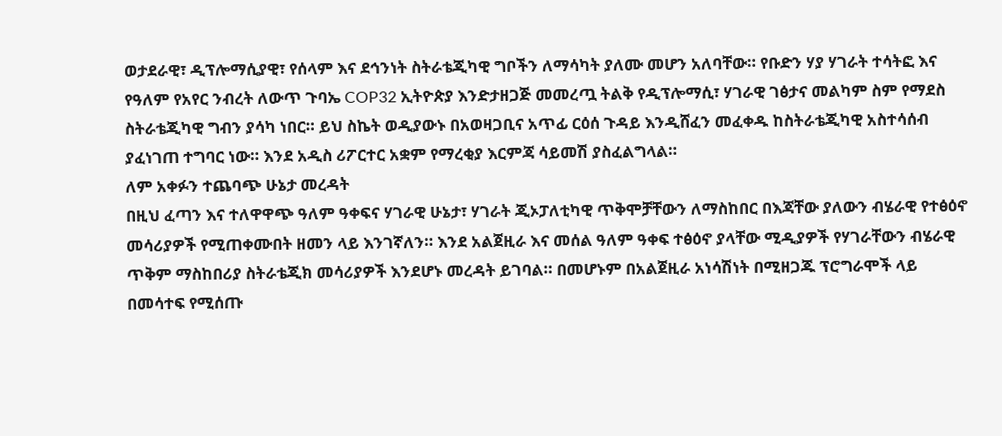ወታደራዊ፣ ዲፕሎማሲያዊ፣ የሰላም እና ደኅንነት ስትራቴጂካዊ ግቦችን ለማሳካት ያለሙ መሆን አለባቸው። የቡድን ሃያ ሃገራት ተሳትፎ እና የዓለም የአየር ንብረት ለውጥ ጉባኤ COP32 ኢትዮጵያ እንድታዘጋጅ መመረጧ ትልቅ የዲፕሎማሲ፣ ሃገራዊ ገፅታና መልካም ስም የማደስ ስትራቴጂካዊ ግብን ያሳካ ነበር። ይህ ስኬት ወዲያውኑ በአወዛጋቢና አጥፊ ርዕሰ ጉዳይ እንዲሸፈን መፈቀዱ ከስትራቴጂካዊ አስተሳሰብ ያፈነገጠ ተግባር ነው። እንደ አዲስ ሪፖርተር አቋም የማረቂያ እርምጃ ሳይመሽ ያስፈልግላል።
ለም አቀፉን ተጨባጭ ሁኔታ መረዳት
በዚህ ፈጣን እና ተለዋዋጭ ዓለም ዓቀፍና ሃገራዊ ሁኔታ፣ ሃገራት ጂኦፓለቲካዊ ጥቅሞቻቸውን ለማስከበር በእጃቸው ያለውን ብሄራዊ የተፅዕኖ መሳሪያዎች የሚጠቀሙበት ዘመን ላይ እንገኛለን። እንደ አልጀዚራ እና መሰል ዓለም ዓቀፍ ተፅዕኖ ያላቸው ሚዲያዎች የሃገራቸውን ብሄራዊ ጥቅም ማስከበሪያ ስትራቴጂክ መሳሪያዎች እንደሆኑ መረዳት ይገባል። በመሆኑም በአልጀዚራ አነሳሽነት በሚዘጋጁ ፕሮግራሞች ላይ በመሳተፍ የሚሰጡ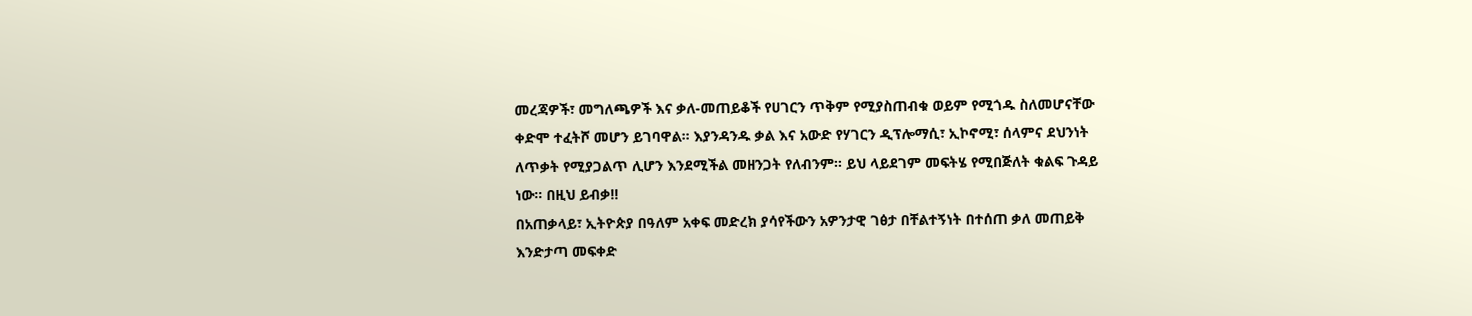መረጃዎች፣ መግለጫዎች እና ቃለ-መጠይቆች የሀገርን ጥቅም የሚያስጠብቁ ወይም የሚጎዱ ስለመሆናቸው ቀድሞ ተፈትሾ መሆን ይገባዋል። እያንዳንዱ ቃል እና አውድ የሃገርን ዲፕሎማሲ፣ ኢኮኖሚ፣ ሰላምና ደህንነት ለጥቃት የሚያጋልጥ ሊሆን እንደሚችል መዘንጋት የለብንም። ይህ ላይደገም መፍትሄ የሚበጅለት ቁልፍ ጉዳይ ነው። በዚህ ይብቃ!!
በአጠቃላይ፣ ኢትዮጵያ በዓለም አቀፍ መድረክ ያሳየችውን አዎንታዊ ገፅታ በቸልተኝነት በተሰጠ ቃለ መጠይቅ እንድታጣ መፍቀድ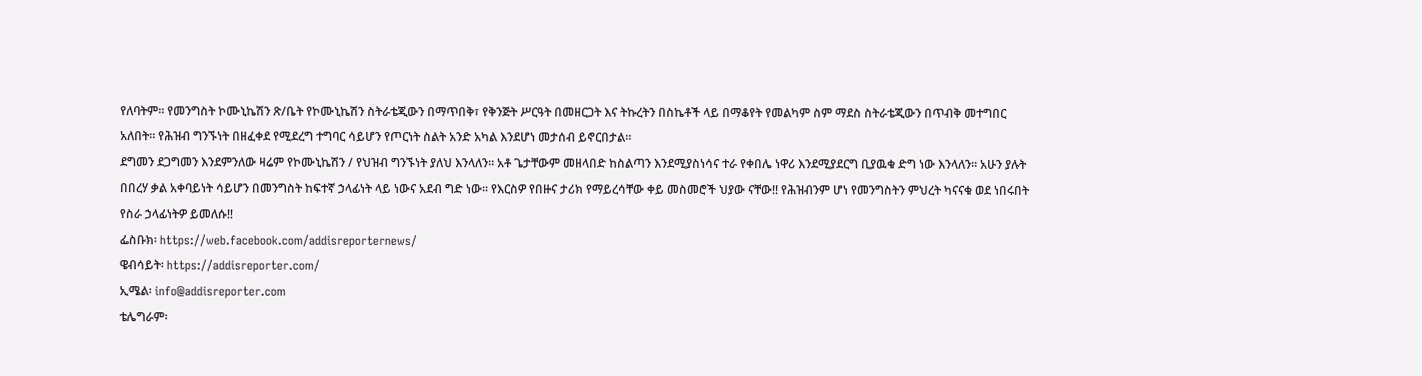የለባትም። የመንግስት ኮሙኒኬሽን ጽ/ቤት የኮሙኒኬሽን ስትራቴጂውን በማጥበቅ፣ የቅንጅት ሥርዓት በመዘርጋት እና ትኩረትን በስኬቶች ላይ በማቆየት የመልካም ስም ማደስ ስትራቴጂውን በጥብቅ መተግበር አለበት። የሕዝብ ግንኙነት በዘፈቀደ የሚደረግ ተግባር ሳይሆን የጦርነት ስልት አንድ አካል እንደሆነ መታሰብ ይኖርበታል።
ደግመን ደጋግመን እንደምንለው ዛሬም የኮሙኒኬሽን / የህዝብ ግንኙነት ያለህ እንላለን። አቶ ጌታቸውም መዘላበድ ከስልጣን እንደሚያስነሳና ተራ የቀበሌ ነዋሪ እንደሚያደርግ ቢያዉቁ ድግ ነው እንላለን። አሁን ያሉት በበረሃ ቃል አቀባይነት ሳይሆን በመንግስት ከፍተኛ ኃላፊነት ላይ ነውና አደብ ግድ ነው። የእርስዎ የበዙና ታሪክ የማይረሳቸው ቀይ መስመሮች ህያው ናቸው!! የሕዝብንም ሆነ የመንግስትን ምህረት ካናናቁ ወደ ነበሩበት የስራ ኃላፊነትዎ ይመለሱ!!
ፌስቡክ፡ https://web.facebook.com/addisreporternews/
ዌብሳይት፡ https://addisreporter.com/
ኢሜል፡ info@addisreporter.com
ቴሌግራም፡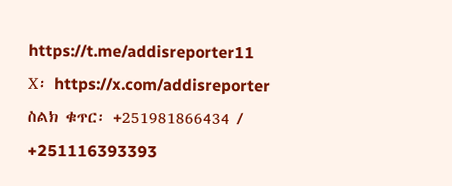https://t.me/addisreporter11
X፡ https://x.com/addisreporter
ስልክ ቁጥር፡ +251981866434 / +251116393393